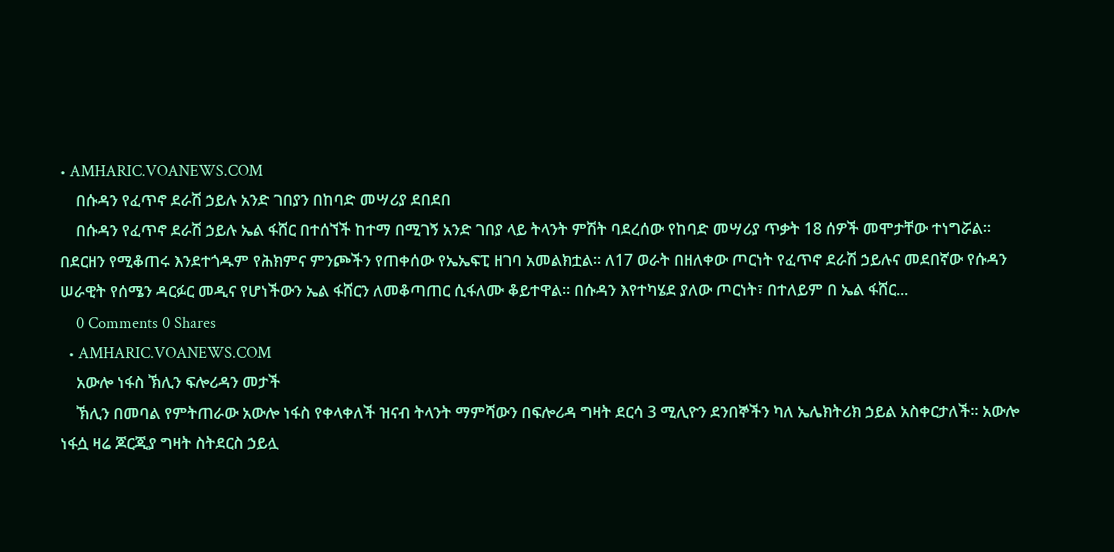• AMHARIC.VOANEWS.COM
    በሱዳን የፈጥኖ ደራሽ ኃይሉ አንድ ገበያን በከባድ መሣሪያ ደበደበ
    በሱዳን የፈጥኖ ደራሽ ኃይሉ ኤል ፋሸር በተሰኘች ከተማ በሚገኝ አንድ ገበያ ላይ ትላንት ምሽት ባደረሰው የከባድ መሣሪያ ጥቃት 18 ሰዎች መሞታቸው ተነግሯል። በደርዘን የሚቆጠሩ እንደተጎዱም የሕክምና ምንጮችን የጠቀሰው የኤኤፍፒ ዘገባ አመልክቷል። ለ17 ወራት በዘለቀው ጦርነት የፈጥኖ ደራሽ ኃይሉና መደበኛው የሱዳን ሠራዊት የሰሜን ዳርፉር መዲና የሆነችውን ኤል ፋሸርን ለመቆጣጠር ሲፋለሙ ቆይተዋል። በሱዳን እየተካሄደ ያለው ጦርነት፣ በተለይም በ ኤል ፋሸር...
    0 Comments 0 Shares
  • AMHARIC.VOANEWS.COM
    አውሎ ነፋስ ኽሊን ፍሎሪዳን መታች
    ኽሊን በመባል የምትጠራው አውሎ ነፋስ የቀላቀለች ዝናብ ትላንት ማምሻውን በፍሎሪዳ ግዛት ደርሳ 3 ሚሊዮን ደንበኞችን ካለ ኤሌክትሪክ ኃይል አስቀርታለች፡፡ አውሎ ነፋሷ ዛሬ ጆርጂያ ግዛት ስትደርስ ኃይሏ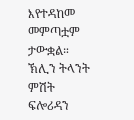እየተዳከመ መምጣቷም ታውቋል። ኽሊን ትላንት ምሽት ፍሎሪዳን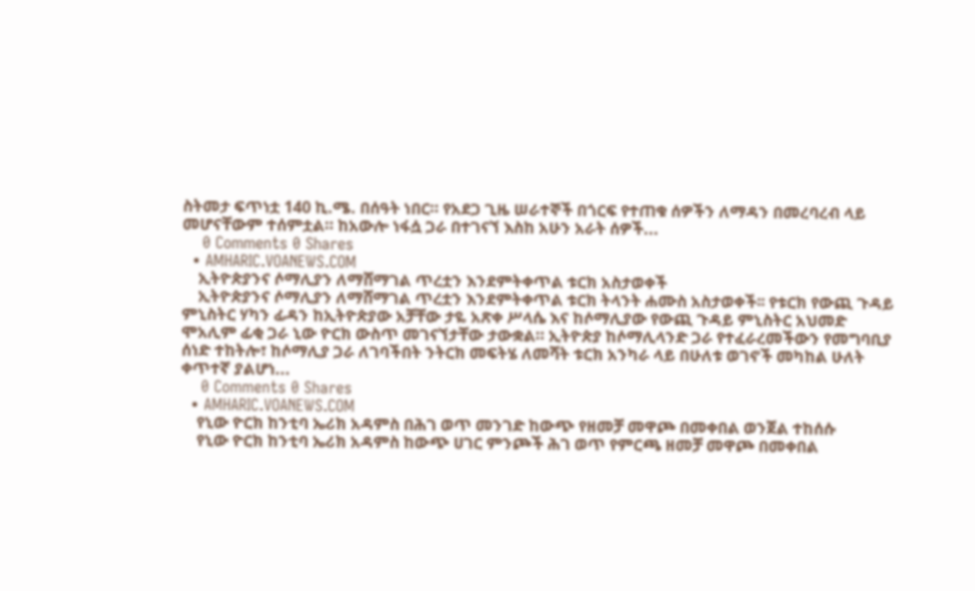ስትመታ ፍጥነቷ 140 ኪ.ሜ. በሰዓት ነበር። የአደጋ ጊዜ ሠራተኞች በጎርፍ የተጠቁ ሰዎችን ለማዳን በመረባረብ ላይ መሆናቸውም ተሰምቷል። ከአውሎ ነፋሷ ጋራ በተገናኘ እስከ አሁን አራት ሰዎች...
    0 Comments 0 Shares
  • AMHARIC.VOANEWS.COM
    ኢትዮጵያንና ሶማሊያን ለማሸማገል ጥረቷን እንደምትቀጥል ቱርክ አስታወቀች
    ኢትዮጵያንና ሶማሊያን ለማሸማገል ጥረቷን እንደምትቀጥል ቱርክ ትላንት ሐሙስ አስታወቀች፡፡ የቱርክ የውጪ ጉዳይ ምኒስትር ሃካን ፊዳን ከኢትዮጵያው አቻቸው ታዬ አጽቀ ሥላሴ እና ከሶማሊያው የውጪ ጉዳይ ምኒስትር አህመድ ሞአሊም ፊቂ ጋራ ኒው ዮርክ ውስጥ መገናኘታቸው ታውቋል። ኢትዮጵያ ከሶማሊላንድ ጋራ የተፈራረመችውን የመግባቢያ ሰነድ ተከትሎ፣ ከሶማሊያ ጋራ ለገባችበት ንትርክ መፍትሄ ለመሻት ቱርክ አንካራ ላይ በሁለቱ ወገኖች መካከል ሁለት ቀጥተኛ ያልሆነ...
    0 Comments 0 Shares
  • AMHARIC.VOANEWS.COM
    የኒው ዮርክ ከንቲባ ኤሪክ አዳምስ በሕገ ወጥ መንገድ ከውጭ የዘመቻ መዋጮ በመቀበል ወንጀል ተከሰሱ
    የኒው ዮርክ ከንቲባ ኤሪክ አዳምስ ከውጭ ሀገር ምንጮች ሕገ ወጥ የምርጫ ዘመቻ መዋጮ በመቀበል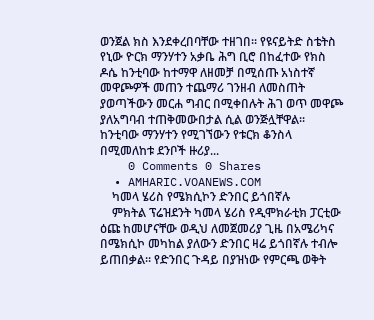ወንጀል ክስ እንደቀረበባቸው ተዘገበ፡፡ የዩናይትድ ስቴትስ የኒው ዮርክ ማንሃተን አቃቤ ሕግ ቢሮ በከፈተው የክስ ዶሴ ከንቲባው ከተማዋ ለዘመቻ በሚሰጡ አነስተኛ መዋጮዎች መጠን ተጨማሪ ገንዘብ ለመስጠት ያወጣችውን መርሐ ግብር በሚቀበሉት ሕገ ወጥ መዋጮ ያለአግባብ ተጠቅመውበታል ሲል ወንጅሏቸዋል፡፡ ከንቲባው ማንሃተን የሚገኘውን የቱርክ ቆንስላ በሚመለከቱ ደንቦች ዙሪያ...
    0 Comments 0 Shares
  • AMHARIC.VOANEWS.COM
    ካመላ ሄሪስ የሜክሲኮን ድንበር ይጎበኛሉ
    ምክትል ፕሬዝደንት ካመላ ሄሪስ የዲሞክራቲክ ፓርቲው ዕጩ ከመሆናቸው ወዲህ ለመጀመሪያ ጊዜ በአሜሪካና በሜክሲኮ መካከል ያለውን ድንበር ዛሬ ይጎበኛሉ ተብሎ ይጠበቃል። የድንበር ጉዳይ በያዝነው የምርጫ ወቅት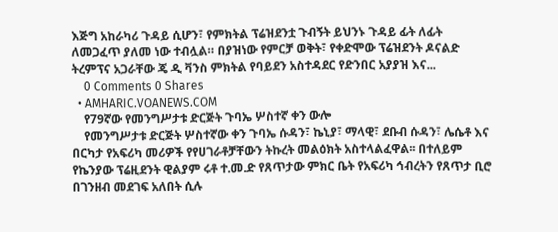እጅግ አከራካሪ ጉዳይ ሲሆን፣ የምክትል ፕሬዝደንቷ ጉብኝት ይህንኑ ጉዳይ ፊት ለፊት ለመጋፈጥ ያለመ ነው ተብሏል። በያዝነው የምርቻ ወቅት፣ የቀድሞው ፕሬዝደንት ዶናልድ ትረምፕና አጋራቸው ጄ ዲ ቫንስ ምክትል የባይደን አስተዳደር የድንበር አያያዝ እና...
    0 Comments 0 Shares
  • AMHARIC.VOANEWS.COM
    የ79ኛው የመንግሥታቱ ድርጅት ጉባኤ ሦስተኛ ቀን ውሎ
    የመንግሥታቱ ድርጅት ሦስተኛው ቀን ጉባኤ ሱዳን፣ ኬኒያ፣ ማላዊ፣ ደቡብ ሱዳን፣ ሌሴቶ እና በርካታ የአፍሪካ መሪዎች የየሀገራቶቻቸውን ትኩረት መልዕክት አስተላልፈዋል፡፡ በተለይም የኬንያው ፕሬዚደንት ዊልያም ሩቶ ተ.መ.ድ የጸጥታው ምክር ቤት የአፍሪካ ኅብረትን የጸጥታ ቢሮ በገንዘብ መደገፍ አለበት ሲሉ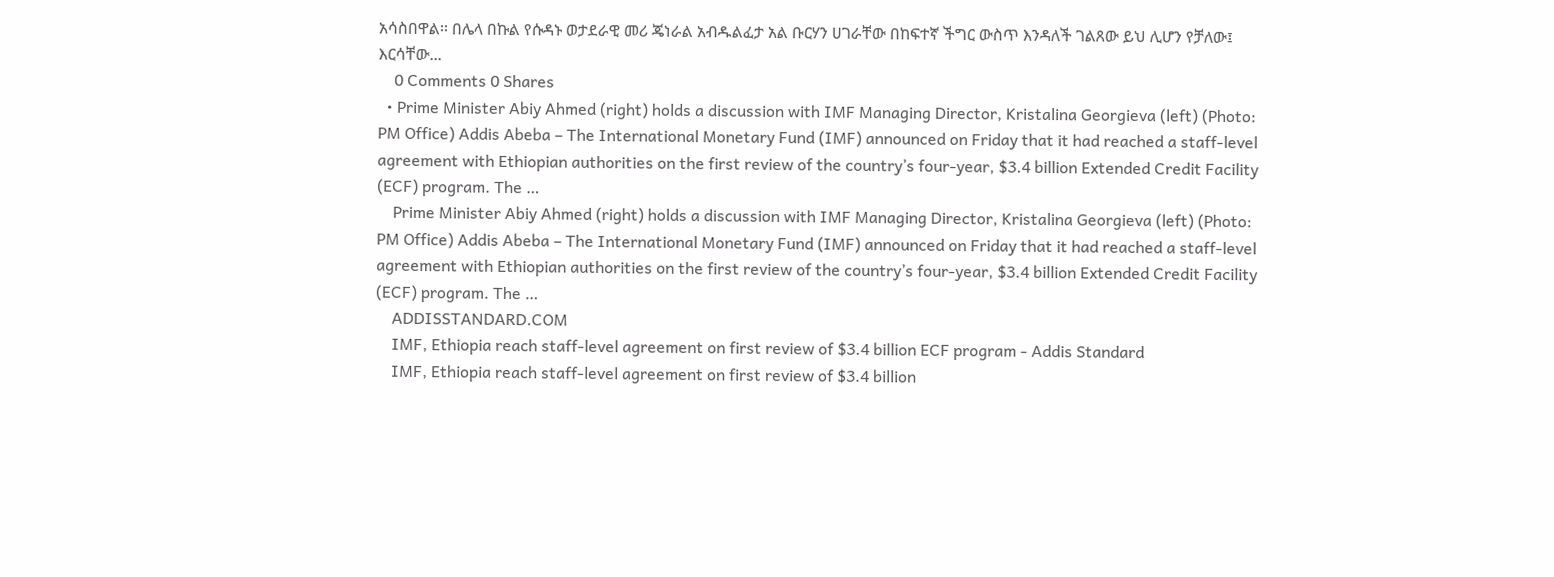አሳስበዋል፡፡ በሌላ በኩል የሱዳኑ ወታደራዊ መሪ ጄነራል አብዱልፈታ አል ቡርሃን ሀገራቸው በከፍተኛ ችግር ውስጥ እንዳለች ገልጸው ይህ ሊሆን የቻለው፤ እርሳቸው...
    0 Comments 0 Shares
  • Prime Minister Abiy Ahmed (right) holds a discussion with IMF Managing Director, Kristalina Georgieva (left) (Photo: PM Office) Addis Abeba – The International Monetary Fund (IMF) announced on Friday that it had reached a staff-level agreement with Ethiopian authorities on the first review of the country’s four-year, $3.4 billion Extended Credit Facility (ECF) program. The …
    Prime Minister Abiy Ahmed (right) holds a discussion with IMF Managing Director, Kristalina Georgieva (left) (Photo: PM Office) Addis Abeba – The International Monetary Fund (IMF) announced on Friday that it had reached a staff-level agreement with Ethiopian authorities on the first review of the country’s four-year, $3.4 billion Extended Credit Facility (ECF) program. The …
    ADDISSTANDARD.COM
    IMF, Ethiopia reach staff-level agreement on first review of $3.4 billion ECF program - Addis Standard
    IMF, Ethiopia reach staff-level agreement on first review of $3.4 billion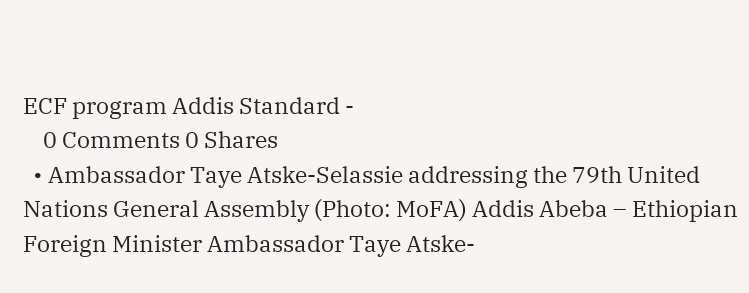ECF program Addis Standard -
    0 Comments 0 Shares
  • Ambassador Taye Atske-Selassie addressing the 79th United Nations General Assembly (Photo: MoFA) Addis Abeba – Ethiopian Foreign Minister Ambassador Taye Atske-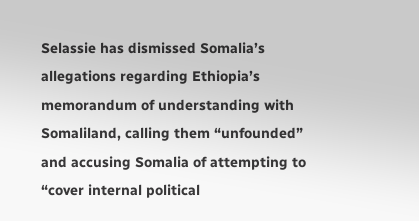Selassie has dismissed Somalia’s allegations regarding Ethiopia’s memorandum of understanding with Somaliland, calling them “unfounded” and accusing Somalia of attempting to “cover internal political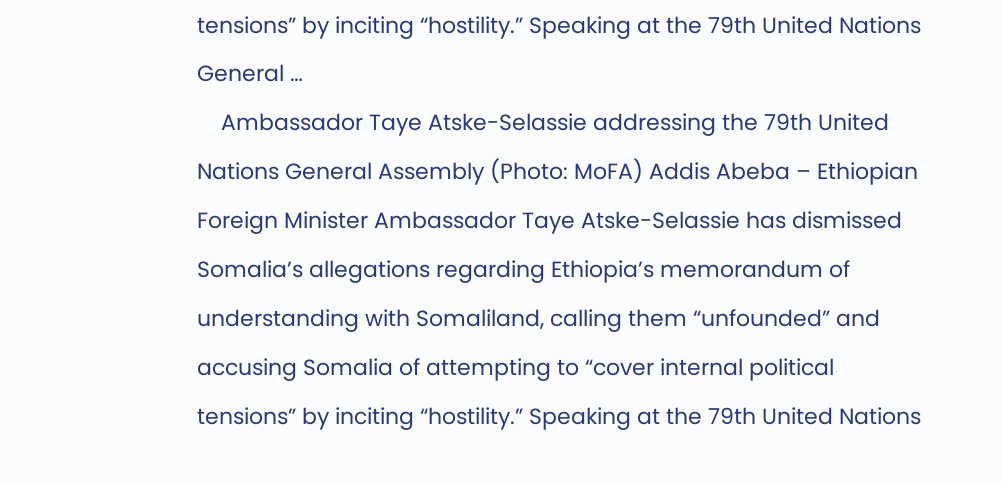tensions” by inciting “hostility.” Speaking at the 79th United Nations General …
    Ambassador Taye Atske-Selassie addressing the 79th United Nations General Assembly (Photo: MoFA) Addis Abeba – Ethiopian Foreign Minister Ambassador Taye Atske-Selassie has dismissed Somalia’s allegations regarding Ethiopia’s memorandum of understanding with Somaliland, calling them “unfounded” and accusing Somalia of attempting to “cover internal political tensions” by inciting “hostility.” Speaking at the 79th United Nations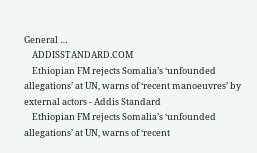General …
    ADDISSTANDARD.COM
    Ethiopian FM rejects Somalia’s ‘unfounded allegations’ at UN, warns of ‘recent manoeuvres’ by external actors - Addis Standard
    Ethiopian FM rejects Somalia’s ‘unfounded allegations’ at UN, warns of ‘recent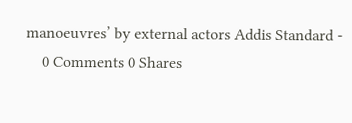manoeuvres’ by external actors Addis Standard -
    0 Comments 0 Shares